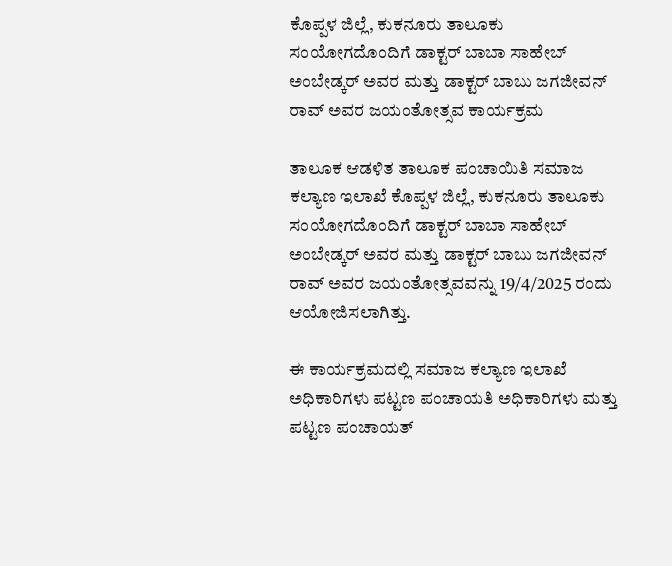ಕೊಪ್ಪಳ ಜಿಲ್ಲೆ, ಕುಕನೂರು ತಾಲೂಕು ಸಂಯೋಗದೊಂದಿಗೆ ಡಾಕ್ಟರ್ ಬಾಬಾ ಸಾಹೇಬ್ ಅಂಬೇಡ್ಕರ್ ಅವರ ಮತ್ತು ಡಾಕ್ಟರ್ ಬಾಬು ಜಗಜೀವನ್ ರಾವ್ ಅವರ ಜಯಂತೋತ್ಸವ ಕಾರ್ಯಕ್ರಮ

ತಾಲೂಕ ಆಡಳಿತ ತಾಲೂಕ ಪಂಚಾಯಿತಿ ಸಮಾಜ ಕಲ್ಯಾಣ ಇಲಾಖೆ ಕೊಪ್ಪಳ ಜಿಲ್ಲೆ, ಕುಕನೂರು ತಾಲೂಕು ಸಂಯೋಗದೊಂದಿಗೆ ಡಾಕ್ಟರ್ ಬಾಬಾ ಸಾಹೇಬ್ ಅಂಬೇಡ್ಕರ್ ಅವರ ಮತ್ತು ಡಾಕ್ಟರ್ ಬಾಬು ಜಗಜೀವನ್ ರಾವ್ ಅವರ ಜಯಂತೋತ್ಸವವನ್ನು 19/4/2025 ರಂದು ಆಯೋಜಿಸಲಾಗಿತ್ತು.

ಈ ಕಾರ್ಯಕ್ರಮದಲ್ಲಿ ಸಮಾಜ ಕಲ್ಯಾಣ ಇಲಾಖೆ ಅಧಿಕಾರಿಗಳು ಪಟ್ಟಣ ಪಂಚಾಯತಿ ಅಧಿಕಾರಿಗಳು ಮತ್ತು ಪಟ್ಟಣ ಪಂಚಾಯತ್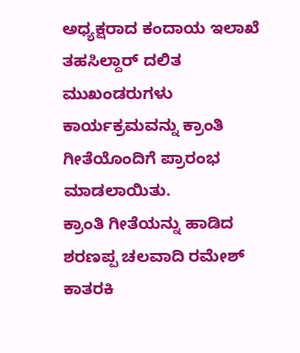ಅಧ್ಯಕ್ಷರಾದ ಕಂದಾಯ ಇಲಾಖೆ ತಹಸಿಲ್ದಾರ್ ದಲಿತ ಮುಖಂಡರುಗಳು ಕಾರ್ಯಕ್ರಮವನ್ನು ಕ್ರಾಂತಿ ಗೀತೆಯೊಂದಿಗೆ ಪ್ರಾರಂಭ ಮಾಡಲಾಯಿತು.
ಕ್ರಾಂತಿ ಗೀತೆಯನ್ನು ಹಾಡಿದ ಶರಣಪ್ಪ ಚಲವಾದಿ ರಮೇಶ್ ಕಾತರಕಿ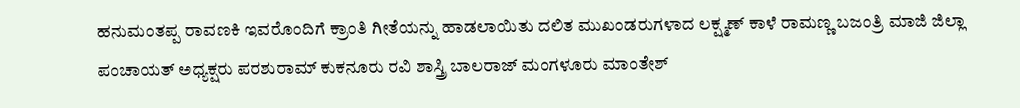ಹನುಮಂತಪ್ಪ ರಾವಣಕಿ ಇವರೊಂದಿಗೆ ಕ್ರಾಂತಿ ಗೀತೆಯನ್ನು ಹಾಡಲಾಯಿತು ದಲಿತ ಮುಖಂಡರುಗಳಾದ ಲಕ್ಷ್ಮಣ್ ಕಾಳೆ ರಾಮಣ್ಣ ಬಜಂತ್ರಿ ಮಾಜಿ ಜಿಲ್ಲಾ ಪಂಚಾಯತ್ ಅಧ್ಯಕ್ಷರು ಪರಶುರಾಮ್ ಕುಕನೂರು ರವಿ ಶಾಸ್ತ್ರಿ ಬಾಲರಾಜ್ ಮಂಗಳೂರು ಮಾಂತೇಶ್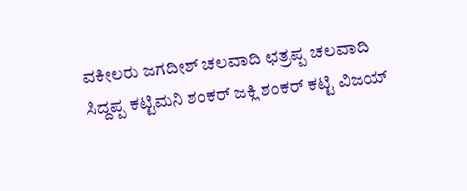ವಕೀಲರು ಜಗದೀಶ್ ಚಲವಾದಿ ಛತ್ರಪ್ಪ ಚಲವಾದಿ ಸಿದ್ದಪ್ಪ ಕಟ್ಟಿಮನಿ ಶಂಕರ್ ಜಕ್ಲಿ ಶಂಕರ್ ಕಟ್ಟಿ ವಿಜಯ್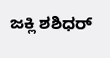ಜಕ್ಲಿ ಶಶಿಧರ್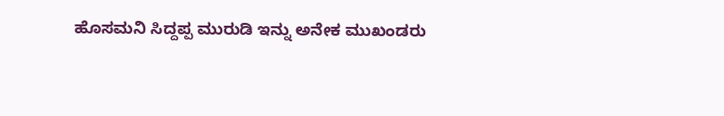ಹೊಸಮನಿ ಸಿದ್ದಪ್ಪ ಮುರುಡಿ ಇನ್ನು ಅನೇಕ ಮುಖಂಡರು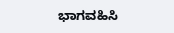ಭಾಗವಹಿಸಿ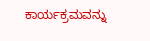ಕಾರ್ಯಕ್ರಮವನ್ನು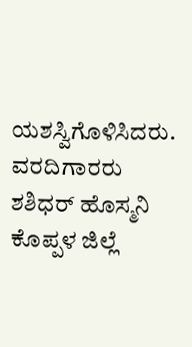ಯಶಸ್ವಿಗೊಳಿಸಿದರು.
ವರದಿಗಾರರು ಶಶಿಧರ್ ಹೊಸ್ಮನಿ ಕೊಪ್ಪಳ ಜಿಲ್ಲೆ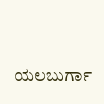ಯಲಬುರ್ಗಾ